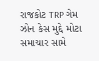રાજકોટ TRP ગેમ ઝોન કેસ મુદ્દે મોટા સમાચાર સામે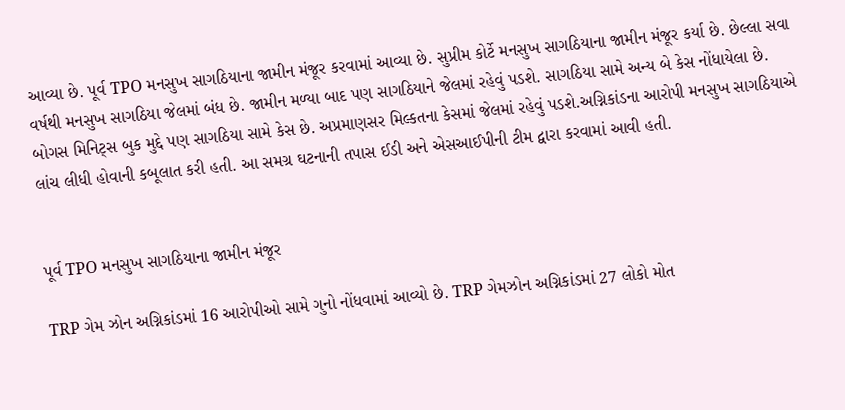આવ્યા છે. પૂર્વ TPO મનસુખ સાગઠિયાના જામીન મંજૂર કરવામાં આવ્યા છે. સુપ્રીમ કોર્ટે મનસુખ સાગઠિયાના જામીન મંજૂર કર્યા છે. છેલ્લા સવા વર્ષથી મનસુખ સાગઠિયા જેલમાં બંધ છે. જામીન મળ્યા બાદ પણ સાગઠિયાને જેલમાં રહેવું પડશે. સાગઠિયા સામે અન્ય બે કેસ નોંધાયેલા છે. બોગસ મિનિટ્સ બુક મુદ્દે પણ સાગઠિયા સામે કેસ છે. અપ્રમાણસર મિલ્કતના કેસમાં જેલમાં રહેવું પડશે.અગ્નિકાંડના આરોપી મનસુખ સાગઠિયાએ લાંચ લીધી હોવાની કબૂલાત કરી હતી. આ સમગ્ર ઘટનાની તપાસ ઈડી અને એસઆઈપીની ટીમ દ્વારા કરવામાં આવી હતી.


પૂર્વ TPO મનસુખ સાગઠિયાના જામીન મંજૂર

TRP ગેમ ઝોન અગ્નિકાંડમાં 16 આરોપીઓ સામે ગુનો નોંધવામાં આવ્યો છે. TRP ગેમઝોન અગ્નિકાંડમાં 27 લોકો મોત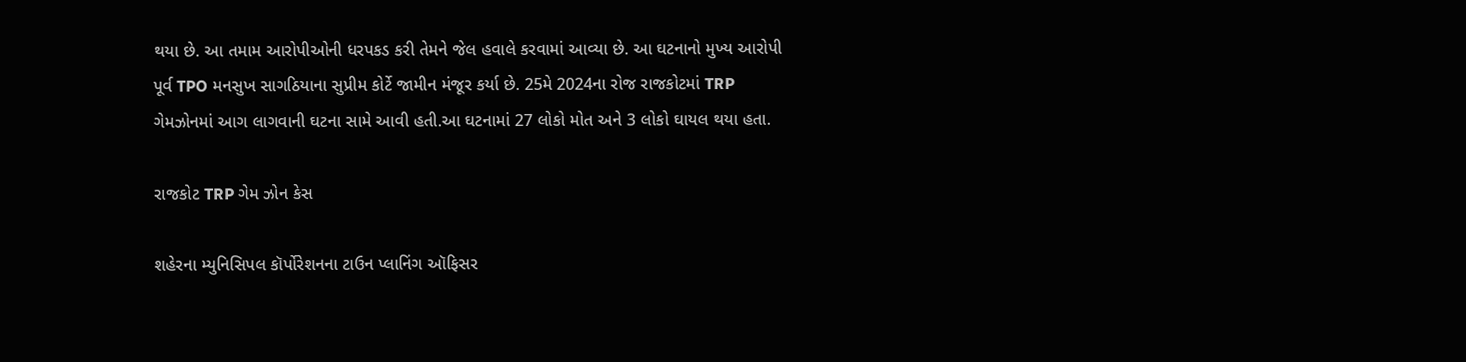થયા છે. આ તમામ આરોપીઓની ધરપકડ કરી તેમને જેલ હવાલે કરવામાં આવ્યા છે. આ ઘટનાનો મુખ્ય આરોપી પૂર્વ TPO મનસુખ સાગઠિયાના સુપ્રીમ કોર્ટે જામીન મંજૂર કર્યા છે. 25મે 2024ના રોજ રાજકોટમાં TRP ગેમઝોનમાં આગ લાગવાની ઘટના સામે આવી હતી.આ ઘટનામાં 27 લોકો મોત અને 3 લોકો ઘાયલ થયા હતા.

રાજકોટ TRP ગેમ ઝોન કેસ

શહેરના મ્યુનિસિપલ કૉર્પોરેશનના ટાઉન પ્લાનિંગ ઑફિસર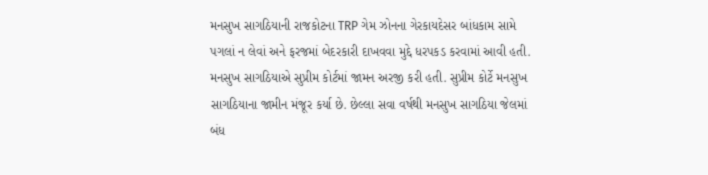મનસુખ સાગઠિયાની રાજકોટના TRP ગેમ ઝોનના ગેરકાયદેસર બાંધકામ સામે પગલાં ન લેવાં અને ફરજમાં બેદરકારી દાખવવા મુદ્દે ધરપકડ કરવામાં આવી હતી. મનસુખ સાગઠિયાએ સુપ્રીમ કોર્ટમાં જામન અરજી કરી હતી. સુપ્રીમ કોર્ટે મનસુખ સાગઠિયાના જામીન મંજૂર કર્યા છે. છેલ્લા સવા વર્ષથી મનસુખ સાગઠિયા જેલમાં બંધ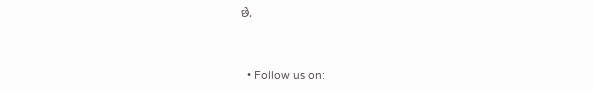છે.


  • Follow us on: